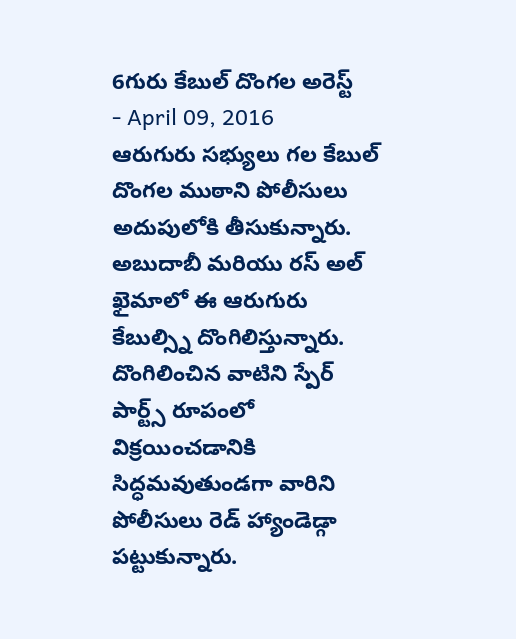6గురు కేబుల్ దొంగల అరెస్ట్
- April 09, 2016
ఆరుగురు సభ్యులు గల కేబుల్ దొంగల ముఠాని పోలీసులు అదుపులోకి తీసుకున్నారు. అబుదాబీ మరియు రస్ అల్ ఖైమాలో ఈ ఆరుగురు కేబుల్స్ని దొంగిలిస్తున్నారు. దొంగిలించిన వాటిని స్పేర్ పార్ట్స్ రూపంలో విక్రయించడానికి సిద్ధమవుతుండగా వారిని పోలీసులు రెడ్ హ్యాండెడ్గా పట్టుకున్నారు.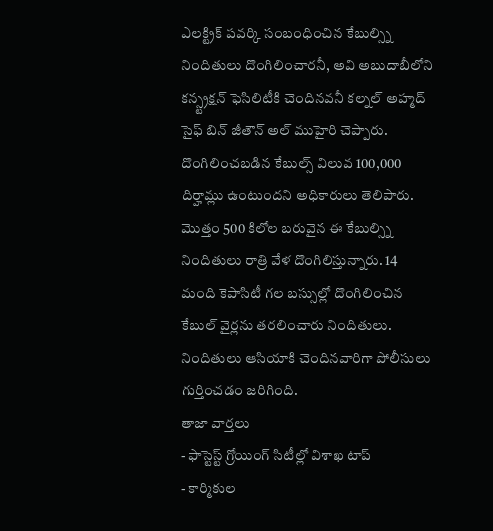ఎలక్ట్రిక్ పవర్కి సంబంధించిన కేబుల్స్ని నిందితులు దొంగిలించారనీ, అవి అబుదాబీలోని కన్స్ట్రక్షన్ ఫెసిలిటీకి చెందినవనీ కల్నల్ అహ్మద్ సైఫ్ బిన్ జీతౌన్ అల్ ముహైరి చెప్పారు. దొంగిలించబడిన కేబుల్స్ విలువ 100,000 దిర్హామ్లు ఉంటుందని అధికారులు తెలిపారు. మొత్తం 500 కిలోల బరువైన ఈ కేబుల్స్ని నిందితులు రాత్రి వేళ దొంగిలిస్తున్నారు. 14 మంది కెపాసిటీ గల బస్సుల్లో దొంగిలించిన కేబుల్ వైర్లను తరలించారు నిందితులు. నిందితులు ఆసియాకి చెందినవారిగా పోలీసులు గుర్తించడం జరిగింది.
తాజా వార్తలు
- ఫాస్టెస్ట్ గ్రోయింగ్ సిటీల్లో విశాఖ టాప్
- కార్మికుల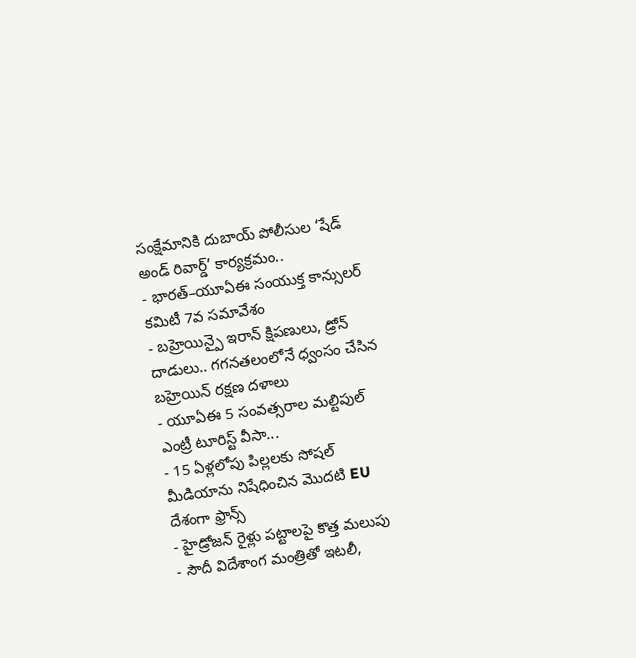సంక్షేమానికి దుబాయ్ పోలీసుల ‘షేడ్ అండ్ రివార్డ్’ కార్యక్రమం..
- భారత్–యూఏఈ సంయుక్త కాన్సులర్ కమిటీ 7వ సమావేశం
- బహ్రెయిన్పై ఇరాన్ క్షిపణులు, డ్రోన్ దాడులు.. గగనతలంలోనే ధ్వంసం చేసిన బహ్రెయిన్ రక్షణ దళాలు
- యూఏఈ 5 సంవత్సరాల మల్టిపుల్ ఎంట్రీ టూరిస్ట్ వీసా...
- 15 ఏళ్లలోపు పిల్లలకు సోషల్ మీడియాను నిషేధించిన మొదటి EU దేశంగా ఫ్రాన్స్
- హైడ్రోజన్ రైళ్లు పట్టాలపై కొత్త మలుపు
- సౌదీ విదేశాంగ మంత్రితో ఇటలీ,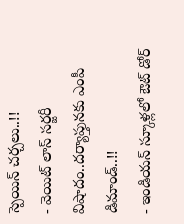స్పెయిన్ చర్చలు..!!
- వెయిట్ లాస్ సర్జరీ విషాదం..దర్యాప్తునకు ఎంపీ డిమాండ్..!!
- ఇండియన్ స్కూళ్లలో ఔట్ డోర్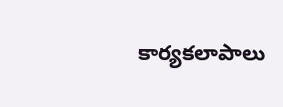కార్యకలాపాలు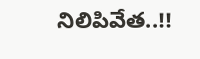నిలిపివేత..!!